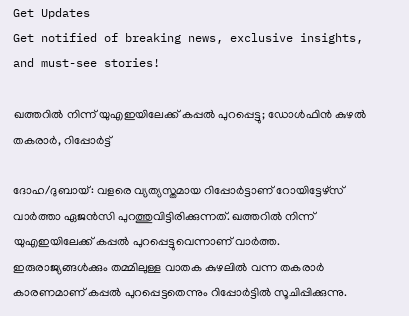Get Updates
Get notified of breaking news, exclusive insights, and must-see stories!

ഖത്തറില്‍ നിന്ന് യുഎഇയിലേക്ക് കപ്പല്‍ പുറപ്പെട്ടു; ഡോള്‍ഫിന്‍ കുഴല്‍ തകരാര്‍, റിപ്പോര്‍ട്ട്

ദോഹ/ദുബായ്: വളരെ വ്യത്യസ്തമായ റിപ്പോര്‍ട്ടാണ് റോയിട്ടേഴ്‌സ് വാര്‍ത്താ ഏജന്‍സി പുറത്തുവിട്ടിരിക്കുന്നത്. ഖത്തറില്‍ നിന്ന് യുഎഇയിലേക്ക് കപ്പല്‍ പുറപ്പെട്ടുവെന്നാണ് വാര്‍ത്ത. ഇരുരാജ്യങ്ങള്‍ക്കും തമ്മിലുള്ള വാതക കുഴലില്‍ വന്ന തകരാര്‍ കാരണമാണ് കപ്പല്‍ പുറപ്പെട്ടതെന്നും റിപ്പോര്‍ട്ടില്‍ സൂചിപ്പിക്കുന്നു.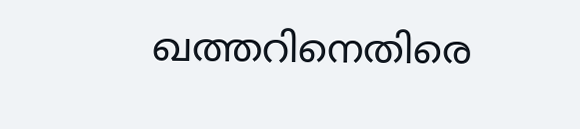ഖത്തറിനെതിരെ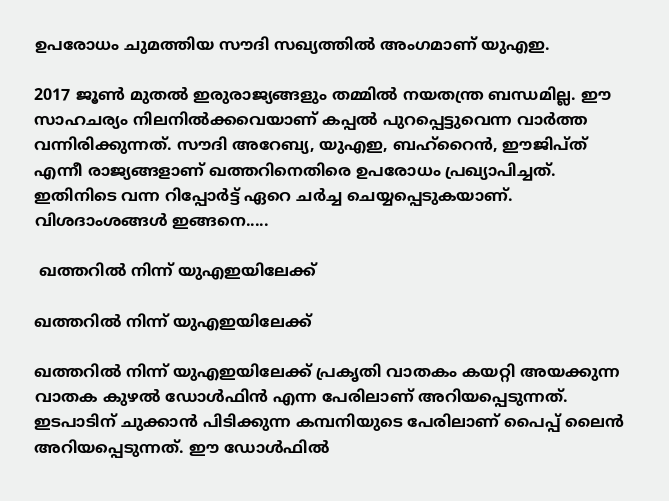ഉപരോധം ചുമത്തിയ സൗദി സഖ്യത്തില്‍ അംഗമാണ് യുഎഇ.

2017 ജൂണ്‍ മുതല്‍ ഇരുരാജ്യങ്ങളും തമ്മില്‍ നയതന്ത്ര ബന്ധമില്ല. ഈ സാഹചര്യം നിലനില്‍ക്കവെയാണ് കപ്പല്‍ പുറപ്പെട്ടുവെന്ന വാര്‍ത്ത വന്നിരിക്കുന്നത്. സൗദി അറേബ്യ, യുഎഇ, ബഹ്‌റൈന്‍, ഈജിപ്ത് എന്നീ രാജ്യങ്ങളാണ് ഖത്തറിനെതിരെ ഉപരോധം പ്രഖ്യാപിച്ചത്. ഇതിനിടെ വന്ന റിപ്പോര്‍ട്ട് ഏറെ ചര്‍ച്ച ചെയ്യപ്പെടുകയാണ്. വിശദാംശങ്ങള്‍ ഇങ്ങനെ.....

 ഖത്തറില്‍ നിന്ന് യുഎഇയിലേക്ക്

ഖത്തറില്‍ നിന്ന് യുഎഇയിലേക്ക്

ഖത്തറില്‍ നിന്ന് യുഎഇയിലേക്ക് പ്രകൃതി വാതകം കയറ്റി അയക്കുന്ന വാതക കുഴല്‍ ഡോള്‍ഫിന്‍ എന്ന പേരിലാണ് അറിയപ്പെടുന്നത്. ഇടപാടിന് ചുക്കാന്‍ പിടിക്കുന്ന കമ്പനിയുടെ പേരിലാണ് പൈപ്പ് ലൈന്‍ അറിയപ്പെടുന്നത്. ഈ ഡോള്‍ഫില്‍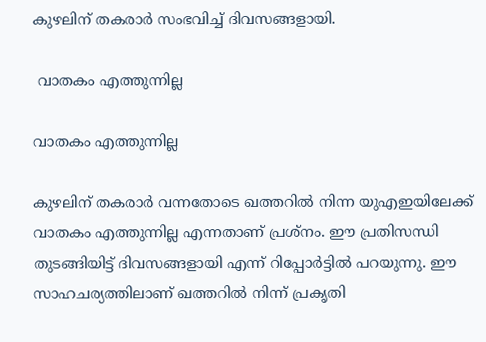കുഴലിന് തകരാര്‍ സംഭവിച്ച് ദിവസങ്ങളായി.

 വാതകം എത്തുന്നില്ല

വാതകം എത്തുന്നില്ല

കുഴലിന് തകരാര്‍ വന്നതോടെ ഖത്തറില്‍ നിന്ന യുഎഇയിലേക്ക് വാതകം എത്തുന്നില്ല എന്നതാണ് പ്രശ്‌നം. ഈ പ്രതിസന്ധി തുടങ്ങിയിട്ട് ദിവസങ്ങളായി എന്ന് റിപ്പോര്‍ട്ടില്‍ പറയുന്നു. ഈ സാഹചര്യത്തിലാണ് ഖത്തറില്‍ നിന്ന് പ്രകൃതി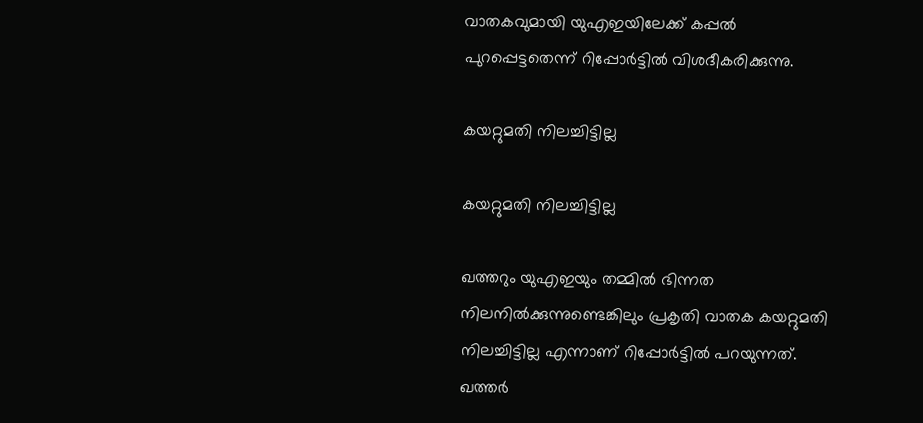വാതകവുമായി യുഎഇയിലേക്ക് കപ്പല്‍ പുറപ്പെട്ടതെന്ന് റിപ്പോര്‍ട്ടില്‍ വിശദീകരിക്കുന്നു.

കയറ്റുമതി നിലച്ചിട്ടില്ല

കയറ്റുമതി നിലച്ചിട്ടില്ല

ഖത്തറും യുഎഇയും തമ്മില്‍ ഭിന്നത നിലനില്‍ക്കുന്നുണ്ടെങ്കിലും പ്രകൃതി വാതക കയറ്റുമതി നിലച്ചിട്ടില്ല എന്നാണ് റിപ്പോര്‍ട്ടില്‍ പറയുന്നത്. ഖത്തര്‍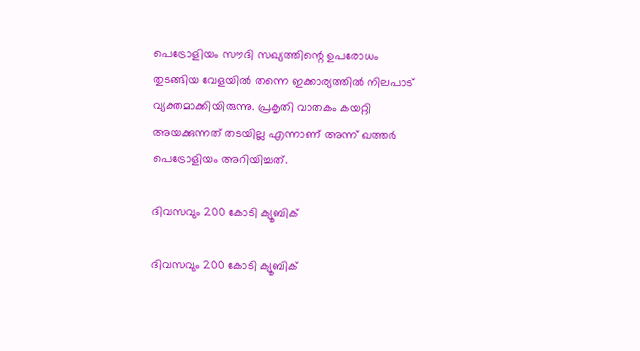പെട്രോളിയം സൗദി സഖ്യത്തിന്റെ ഉപരോധം തുടങ്ങിയ വേളയില്‍ തന്നെ ഇക്കാര്യത്തില്‍ നിലപാട് വ്യക്തമാക്കിയിരുന്നു. പ്രകൃതി വാതകം കയറ്റി അയക്കുന്നത് തടയില്ല എന്നാണ് അന്ന് ഖത്തര്‍ പെട്രോളിയം അറിയിച്ചത്.

ദിവസവും 200 കോടി ക്യൂബിക്

ദിവസവും 200 കോടി ക്യൂബിക്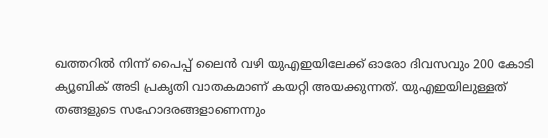ഖത്തറില്‍ നിന്ന് പൈപ്പ് ലൈന്‍ വഴി യുഎഇയിലേക്ക് ഓരോ ദിവസവും 200 കോടി ക്യൂബിക് അടി പ്രകൃതി വാതകമാണ് കയറ്റി അയക്കുന്നത്. യുഎഇയിലുള്ളത് തങ്ങളുടെ സഹോദരങ്ങളാണെന്നും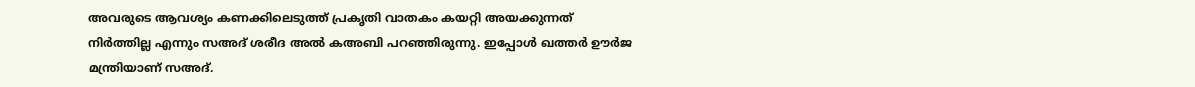അവരുടെ ആവശ്യം കണക്കിലെടുത്ത് പ്രകൃതി വാതകം കയറ്റി അയക്കുന്നത് നിര്‍ത്തില്ല എന്നും സഅദ് ശരീദ അല്‍ കഅബി പറഞ്ഞിരുന്നു. ഇപ്പോള്‍ ഖത്തര്‍ ഊര്‍ജ മന്ത്രിയാണ് സഅദ്.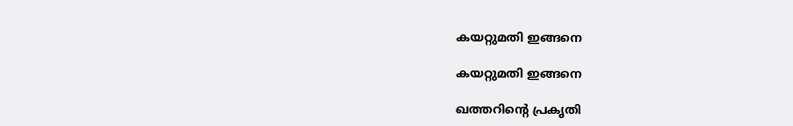കയറ്റുമതി ഇങ്ങനെ

കയറ്റുമതി ഇങ്ങനെ

ഖത്തറിന്റെ പ്രകൃതി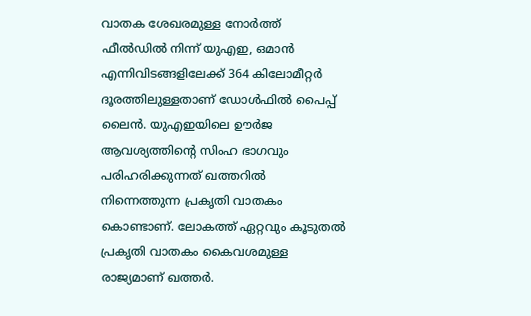വാതക ശേഖരമുള്ള നോര്‍ത്ത് ഫീല്‍ഡില്‍ നിന്ന് യുഎഇ, ഒമാന്‍ എന്നിവിടങ്ങളിലേക്ക് 364 കിലോമീറ്റര്‍ ദൂരത്തിലുള്ളതാണ് ഡോള്‍ഫില്‍ പൈപ്പ് ലൈന്‍. യുഎഇയിലെ ഊര്‍ജ ആവശ്യത്തിന്റെ സിംഹ ഭാഗവും പരിഹരിക്കുന്നത് ഖത്തറില്‍ നിന്നെത്തുന്ന പ്രകൃതി വാതകം കൊണ്ടാണ്. ലോകത്ത് ഏറ്റവും കൂടുതല്‍ പ്രകൃതി വാതകം കൈവശമുള്ള രാജ്യമാണ് ഖത്തര്‍.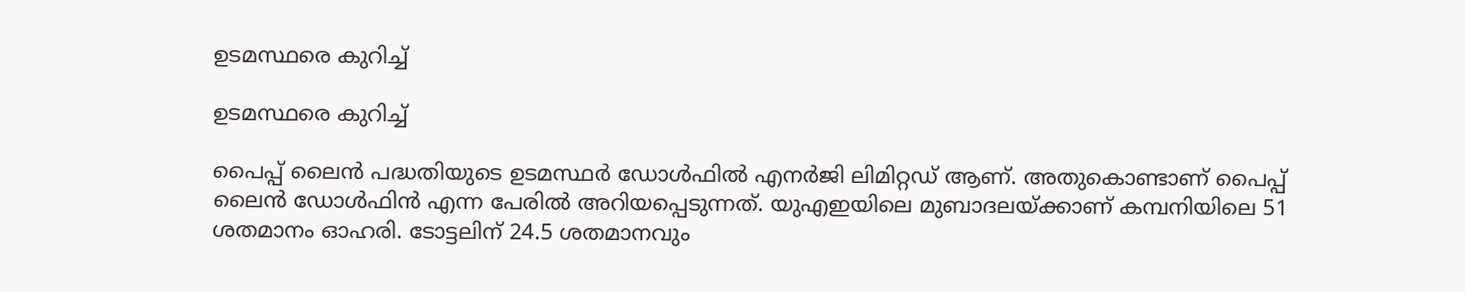ഉടമസ്ഥരെ കുറിച്ച്

ഉടമസ്ഥരെ കുറിച്ച്

പൈപ്പ് ലൈന്‍ പദ്ധതിയുടെ ഉടമസ്ഥര്‍ ഡോള്‍ഫില്‍ എനര്‍ജി ലിമിറ്റഡ് ആണ്. അതുകൊണ്ടാണ് പൈപ്പ് ലൈന്‍ ഡോള്‍ഫിന്‍ എന്ന പേരില്‍ അറിയപ്പെടുന്നത്. യുഎഇയിലെ മുബാദലയ്ക്കാണ് കമ്പനിയിലെ 51 ശതമാനം ഓഹരി. ടോട്ടലിന് 24.5 ശതമാനവും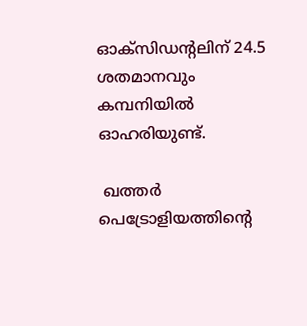ഓക്‌സിഡന്റലിന് 24.5 ശതമാനവും കമ്പനിയില്‍ ഓഹരിയുണ്ട്.

 ഖത്തര്‍ പെട്രോളിയത്തിന്റെ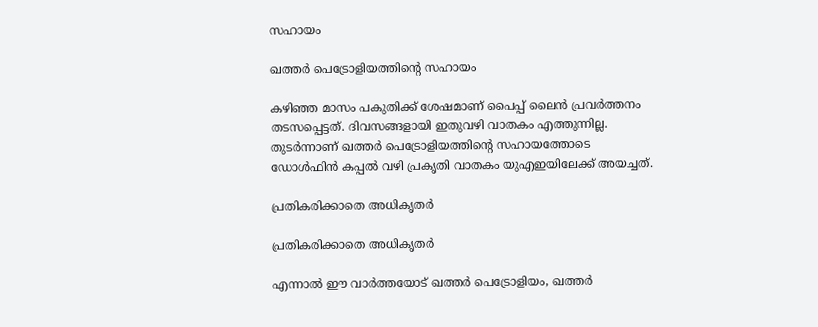സഹായം

ഖത്തര്‍ പെട്രോളിയത്തിന്റെ സഹായം

കഴിഞ്ഞ മാസം പകുതിക്ക് ശേഷമാണ് പൈപ്പ് ലൈന്‍ പ്രവര്‍ത്തനം തടസപ്പെട്ടത്. ദിവസങ്ങളായി ഇതുവഴി വാതകം എത്തുന്നില്ല. തുടര്‍ന്നാണ് ഖത്തര്‍ പെട്രോളിയത്തിന്റെ സഹായത്തോടെ ഡോള്‍ഫിന്‍ കപ്പല്‍ വഴി പ്രകൃതി വാതകം യുഎഇയിലേക്ക് അയച്ചത്.

പ്രതികരിക്കാതെ അധികൃതര്‍

പ്രതികരിക്കാതെ അധികൃതര്‍

എന്നാല്‍ ഈ വാര്‍ത്തയോട് ഖത്തര്‍ പെട്രോളിയം, ഖത്തര്‍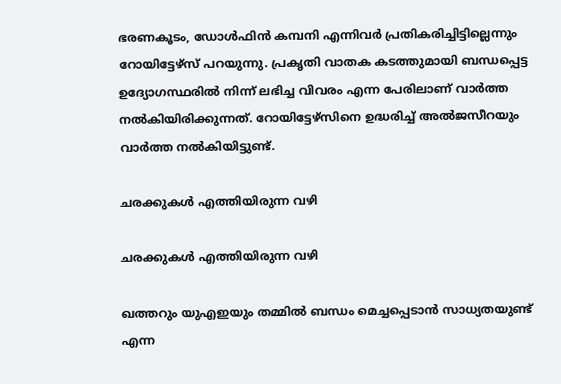ഭരണകൂടം, ഡോള്‍ഫിന്‍ കമ്പനി എന്നിവര്‍ പ്രതികരിച്ചിട്ടില്ലെന്നും റോയിട്ടേഴ്‌സ് പറയുന്നു. പ്രകൃതി വാതക കടത്തുമായി ബന്ധപ്പെട്ട ഉദ്യോഗസ്ഥരില്‍ നിന്ന് ലഭിച്ച വിവരം എന്ന പേരിലാണ് വാര്‍ത്ത നല്‍കിയിരിക്കുന്നത്. റോയിട്ടേഴ്‌സിനെ ഉദ്ധരിച്ച് അല്‍ജസീറയും വാര്‍ത്ത നല്‍കിയിട്ടുണ്ട്.

ചരക്കുകള്‍ എത്തിയിരുന്ന വഴി

ചരക്കുകള്‍ എത്തിയിരുന്ന വഴി

ഖത്തറും യുഎഇയും തമ്മില്‍ ബന്ധം മെച്ചപ്പെടാന്‍ സാധ്യതയുണ്ട് എന്ന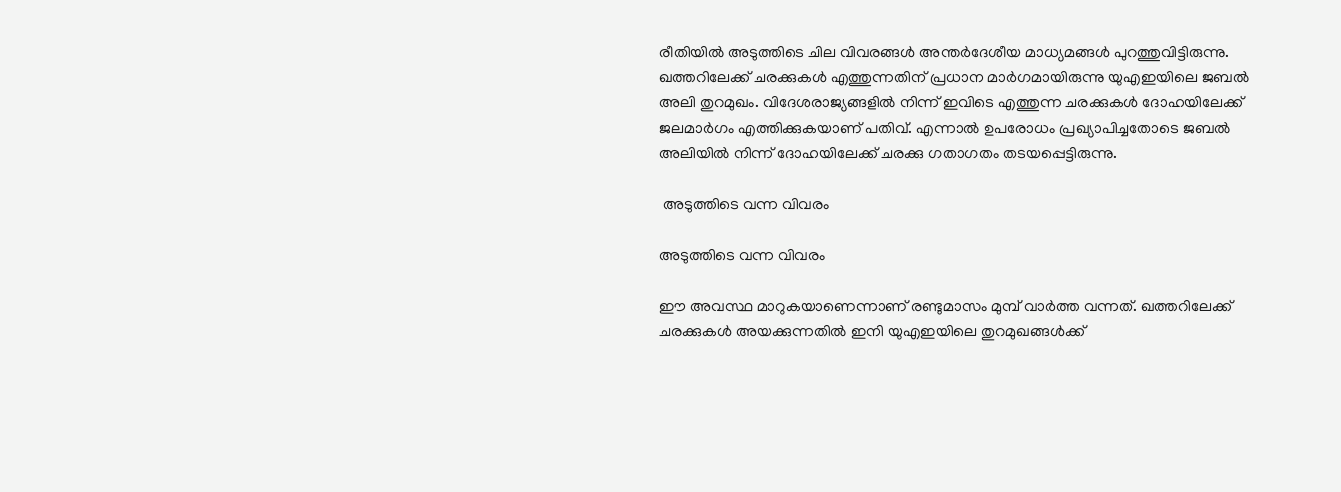രീതിയില്‍ അടുത്തിടെ ചില വിവരങ്ങള്‍ അന്തര്‍ദേശീയ മാധ്യമങ്ങള്‍ പുറത്തുവിട്ടിരുന്നു. ഖത്തറിലേക്ക് ചരക്കുകള്‍ എത്തുന്നതിന് പ്രധാന മാര്‍ഗമായിരുന്നു യുഎഇയിലെ ജബല്‍ അലി തുറമുഖം. വിദേശരാജ്യങ്ങളില്‍ നിന്ന് ഇവിടെ എത്തുന്ന ചരക്കുകള്‍ ദോഹയിലേക്ക് ജലമാര്‍ഗം എത്തിക്കുകയാണ് പതിവ്. എന്നാല്‍ ഉപരോധം പ്രഖ്യാപിച്ചതോടെ ജബല്‍ അലിയില്‍ നിന്ന് ദോഹയിലേക്ക് ചരക്കു ഗതാഗതം തടയപ്പെട്ടിരുന്നു.

 അടുത്തിടെ വന്ന വിവരം

അടുത്തിടെ വന്ന വിവരം

ഈ അവസ്ഥ മാറുകയാണെന്നാണ് രണ്ടുമാസം മുമ്പ് വാര്‍ത്ത വന്നത്. ഖത്തറിലേക്ക് ചരക്കുകള്‍ അയക്കുന്നതില്‍ ഇനി യുഎഇയിലെ തുറമുഖങ്ങള്‍ക്ക്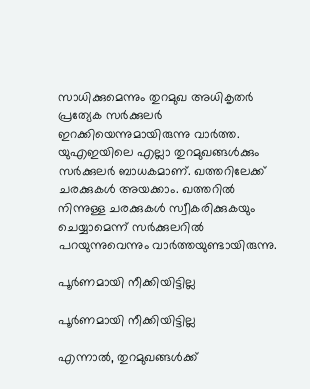സാധിക്കുമെന്നും തുറമുഖ അധികൃതര്‍ പ്രത്യേക സര്‍ക്കുലര്‍ ഇറക്കിയെന്നുമായിരുന്നു വാര്‍ത്ത. യുഎഇയിലെ എല്ലാ തുറമുഖങ്ങള്‍ക്കും സര്‍ക്കുലര്‍ ബാധകമാണ്. ഖത്തറിലേക്ക് ചരക്കുകള്‍ അയക്കാം. ഖത്തറില്‍ നിന്നുള്ള ചരക്കുകള്‍ സ്വീകരിക്കുകയും ചെയ്യാമെന്ന് സര്‍ക്കുലറില്‍ പറയുന്നുവെന്നും വാര്‍ത്തയുണ്ടായിരുന്നു.

പൂര്‍ണമായി നീക്കിയിട്ടില്ല

പൂര്‍ണമായി നീക്കിയിട്ടില്ല

എന്നാല്‍, തുറമുഖങ്ങള്‍ക്ക്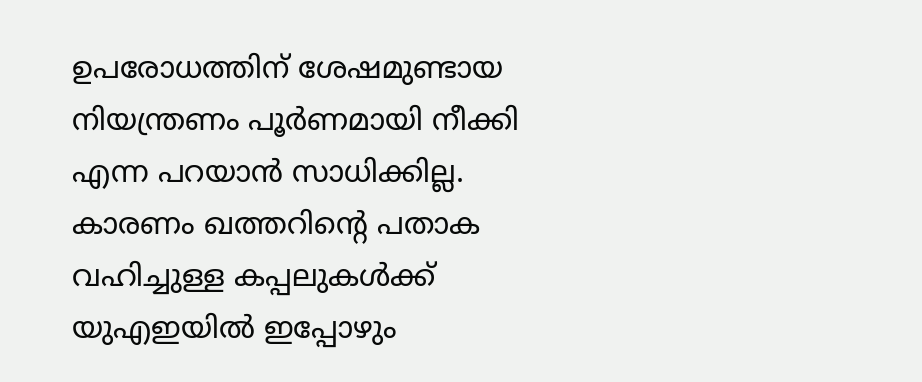ഉപരോധത്തിന് ശേഷമുണ്ടായ നിയന്ത്രണം പൂര്‍ണമായി നീക്കി എന്ന പറയാന്‍ സാധിക്കില്ല. കാരണം ഖത്തറിന്റെ പതാക വഹിച്ചുള്ള കപ്പലുകള്‍ക്ക് യുഎഇയില്‍ ഇപ്പോഴും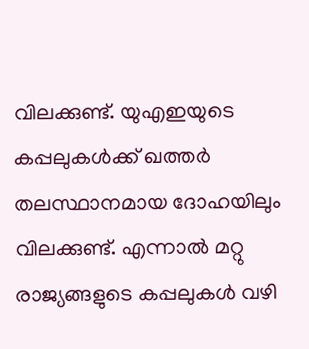വിലക്കുണ്ട്. യുഎഇയുടെ കപ്പലുകള്‍ക്ക് ഖത്തര്‍ തലസ്ഥാനമായ ദോഹയിലും വിലക്കുണ്ട്. എന്നാല്‍ മറ്റു രാജ്യങ്ങളുടെ കപ്പലുകള്‍ വഴി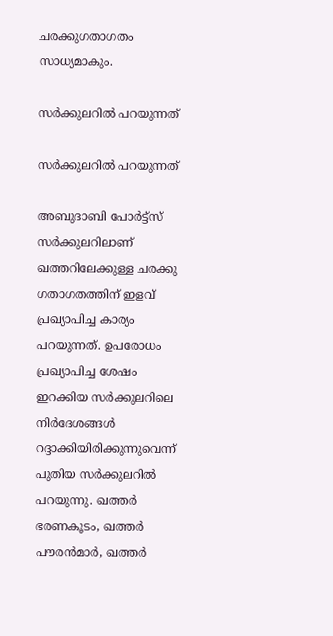ചരക്കുഗതാഗതം സാധ്യമാകും.

സര്‍ക്കുലറില്‍ പറയുന്നത്

സര്‍ക്കുലറില്‍ പറയുന്നത്

അബുദാബി പോര്‍ട്ട്‌സ് സര്‍ക്കുലറിലാണ് ഖത്തറിലേക്കുള്ള ചരക്കു ഗതാഗതത്തിന് ഇളവ് പ്രഖ്യാപിച്ച കാര്യം പറയുന്നത്. ഉപരോധം പ്രഖ്യാപിച്ച ശേഷം ഇറക്കിയ സര്‍ക്കുലറിലെ നിര്‍ദേശങ്ങള്‍ റദ്ദാക്കിയിരിക്കുന്നുവെന്ന് പുതിയ സര്‍ക്കുലറില്‍ പറയുന്നു. ഖത്തര്‍ ഭരണകൂടം, ഖത്തര്‍ പൗരന്‍മാര്‍, ഖത്തര്‍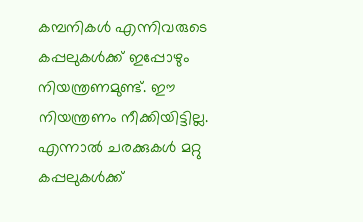കമ്പനികള്‍ എന്നിവരുടെ കപ്പലുകള്‍ക്ക് ഇപ്പോഴും നിയന്ത്രണമുണ്ട്. ഈ നിയന്ത്രണം നീക്കിയിട്ടില്ല. എന്നാല്‍ ചരക്കുകള്‍ മറ്റു കപ്പലുകള്‍ക്ക്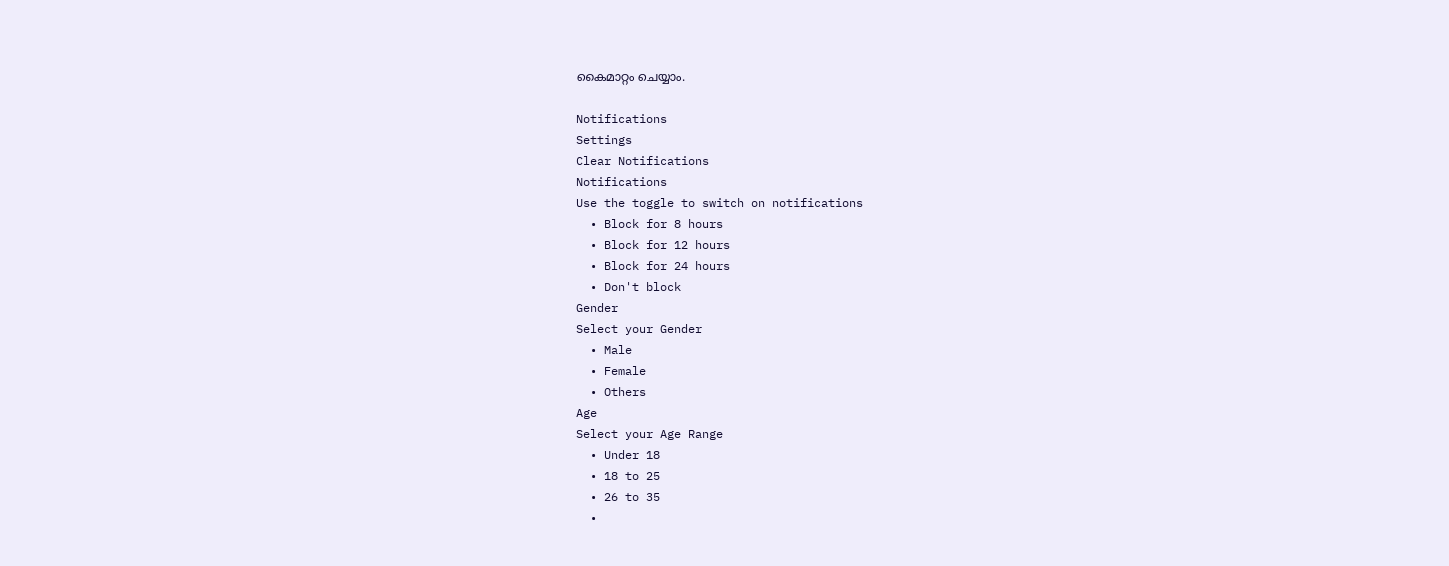കൈമാറ്റം ചെയ്യാം.

Notifications
Settings
Clear Notifications
Notifications
Use the toggle to switch on notifications
  • Block for 8 hours
  • Block for 12 hours
  • Block for 24 hours
  • Don't block
Gender
Select your Gender
  • Male
  • Female
  • Others
Age
Select your Age Range
  • Under 18
  • 18 to 25
  • 26 to 35
  •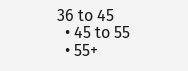36 to 45
  • 45 to 55
  • 55+